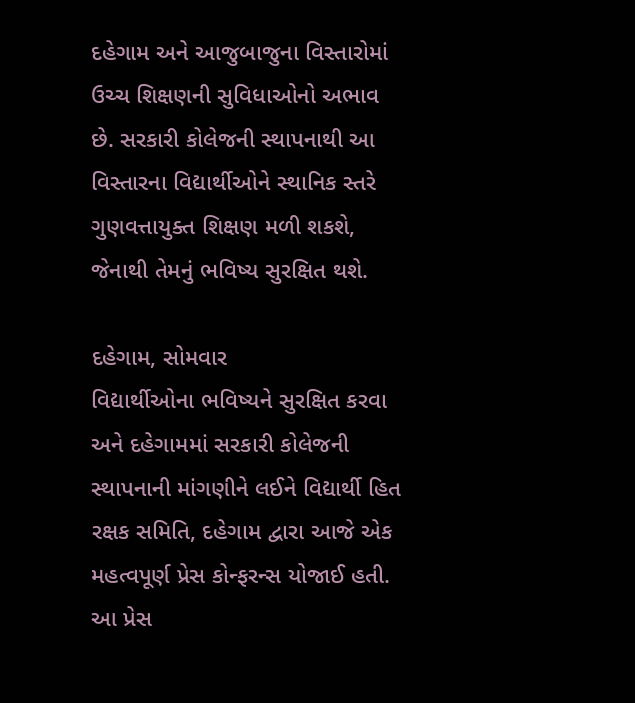દહેગામ અને આજુબાજુના વિસ્તારોમાં ઉચ્ચ શિક્ષણની સુવિધાઓનો અભાવ છે. સરકારી કોલેજની સ્થાપનાથી આ વિસ્તારના વિદ્યાર્થીઓને સ્થાનિક સ્તરે ગુણવત્તાયુક્ત શિક્ષણ મળી શકશે, જેનાથી તેમનું ભવિષ્ય સુરક્ષિત થશે.

દહેગામ, સોમવાર
વિદ્યાર્થીઓના ભવિષ્યને સુરક્ષિત કરવા અને દહેગામમાં સરકારી કોલેજની સ્થાપનાની માંગણીને લઈને વિદ્યાર્થી હિત રક્ષક સમિતિ, દહેગામ દ્વારા આજે એક મહત્વપૂર્ણ પ્રેસ કોન્ફરન્સ યોજાઈ હતી. આ પ્રેસ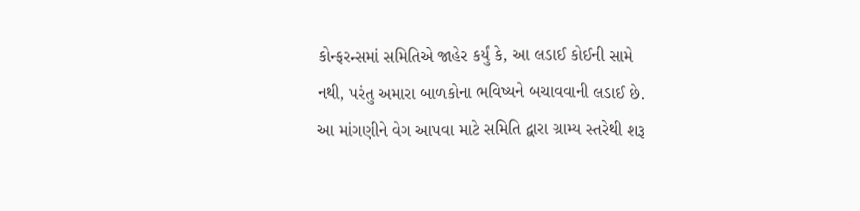કોન્ફરન્સમાં સમિતિએ જાહેર કર્યું કે, આ લડાઈ કોઈની સામે નથી, પરંતુ અમારા બાળકોના ભવિષ્યને બચાવવાની લડાઈ છે. આ માંગણીને વેગ આપવા માટે સમિતિ દ્વારા ગ્રામ્ય સ્તરેથી શરૂ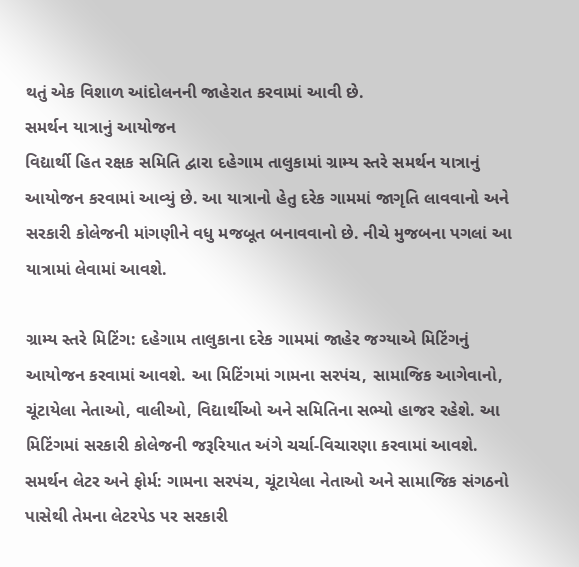થતું એક વિશાળ આંદોલનની જાહેરાત કરવામાં આવી છે.
સમર્થન યાત્રાનું આયોજન
વિદ્યાર્થી હિત રક્ષક સમિતિ દ્વારા દહેગામ તાલુકામાં ગ્રામ્ય સ્તરે સમર્થન યાત્રાનું આયોજન કરવામાં આવ્યું છે. આ યાત્રાનો હેતુ દરેક ગામમાં જાગૃતિ લાવવાનો અને સરકારી કોલેજની માંગણીને વધુ મજબૂત બનાવવાનો છે. નીચે મુજબના પગલાં આ યાત્રામાં લેવામાં આવશે.

ગ્રામ્ય સ્તરે મિટિંગ: દહેગામ તાલુકાના દરેક ગામમાં જાહેર જગ્યાએ મિટિંગનું આયોજન કરવામાં આવશે. આ મિટિંગમાં ગામના સરપંચ, સામાજિક આગેવાનો, ચૂંટાયેલા નેતાઓ, વાલીઓ, વિદ્યાર્થીઓ અને સમિતિના સભ્યો હાજર રહેશે. આ મિટિંગમાં સરકારી કોલેજની જરૂરિયાત અંગે ચર્ચા-વિચારણા કરવામાં આવશે.
સમર્થન લેટર અને ફોર્મ: ગામના સરપંચ, ચૂંટાયેલા નેતાઓ અને સામાજિક સંગઠનો પાસેથી તેમના લેટરપેડ પર સરકારી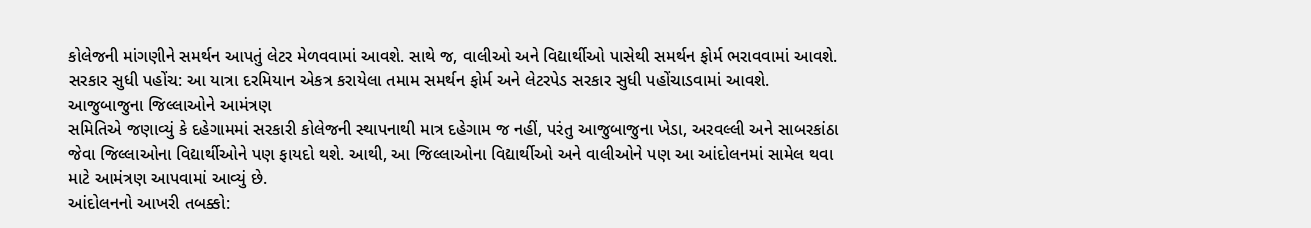કોલેજની માંગણીને સમર્થન આપતું લેટર મેળવવામાં આવશે. સાથે જ, વાલીઓ અને વિદ્યાર્થીઓ પાસેથી સમર્થન ફોર્મ ભરાવવામાં આવશે.
સરકાર સુધી પહોંચ: આ યાત્રા દરમિયાન એકત્ર કરાયેલા તમામ સમર્થન ફોર્મ અને લેટરપેડ સરકાર સુધી પહોંચાડવામાં આવશે.
આજુબાજુના જિલ્લાઓને આમંત્રણ
સમિતિએ જણાવ્યું કે દહેગામમાં સરકારી કોલેજની સ્થાપનાથી માત્ર દહેગામ જ નહીં, પરંતુ આજુબાજુના ખેડા, અરવલ્લી અને સાબરકાંઠા જેવા જિલ્લાઓના વિદ્યાર્થીઓને પણ ફાયદો થશે. આથી, આ જિલ્લાઓના વિદ્યાર્થીઓ અને વાલીઓને પણ આ આંદોલનમાં સામેલ થવા માટે આમંત્રણ આપવામાં આવ્યું છે.
આંદોલનનો આખરી તબક્કો: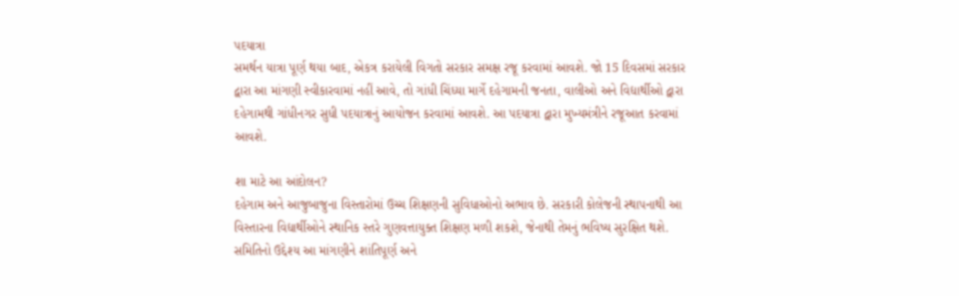પદયાત્રા
સમર્થન યાત્રા પૂર્ણ થયા બાદ, એકત્ર કરાયેલી વિગતો સરકાર સમક્ષ રજૂ કરવામાં આવશે. જો 15 દિવસમાં સરકાર દ્વારા આ માંગણી સ્વીકારવામાં નહીં આવે, તો ગાંધી ચિંધ્યા માર્ગે દહેગામની જનતા, વાલીઓ અને વિદ્યાર્થીઓ દ્વારા દહેગામથી ગાંધીનગર સુધી પદયાત્રાનું આયોજન કરવામાં આવશે. આ પદયાત્રા દ્વારા મુખ્યમંત્રીને રજૂઆત કરવામાં આવશે.

શા માટે આ આંદોલન?
દહેગામ અને આજુબાજુના વિસ્તારોમાં ઉચ્ચ શિક્ષણની સુવિધાઓનો અભાવ છે. સરકારી કોલેજની સ્થાપનાથી આ વિસ્તારના વિદ્યાર્થીઓને સ્થાનિક સ્તરે ગુણવત્તાયુક્ત શિક્ષણ મળી શકશે, જેનાથી તેમનું ભવિષ્ય સુરક્ષિત થશે. સમિતિનો ઉદ્દેશ્ય આ માંગણીને શાંતિપૂર્ણ અને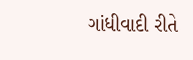ગાંધીવાદી રીતે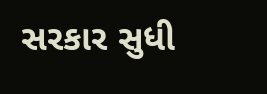સરકાર સુધી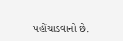પહોંચાડવાનો છે.